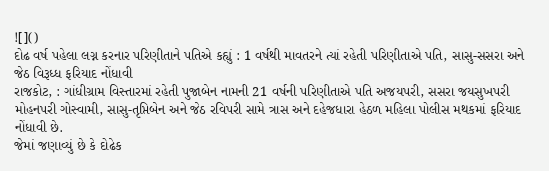![]()
દોઢ વર્ષ પહેલા લગ્ન કરનાર પરિણીતાને પતિએ કહ્યું : 1 વર્ષથી માવતરને ત્યાં રહેતી પરિણીતાએ પતિ, સાસુ-સસરા અને જેઠ વિરૂધ્ધ ફરિયાદ નોંધાવી
રાજકોટ, : ગાંધીગ્રામ વિસ્તારમાં રહેતી પુજાબેન નામની 21 વર્ષની પરિણીતાએ પતિ અજયપરી, સસરા જયસુખપરી મોહનપરી ગોસ્વામી, સાસુ-તૃપ્તિબેન અને જેઠ રવિપરી સામે ત્રાસ અને દહેજધારા હેઠળ મહિલા પોલીસ મથકમાં ફરિયાદ નોંધાવી છે.
જેમાં જણાવ્યું છે કે દોઢેક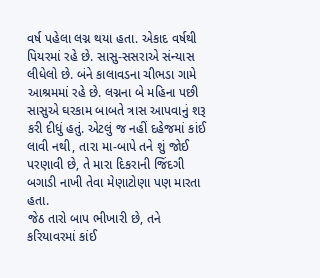વર્ષ પહેલા લગ્ન થયા હતા. એકાદ વર્ષથી પિયરમાં રહે છે. સાસુ-સસરાએ સંન્યાસ લીધેલો છે. બંને કાલાવડના ચીભડા ગામે આશ્રમમાં રહે છે. લગ્નના બે મહિના પછી સાસુએ ઘરકામ બાબતે ત્રાસ આપવાનું શરૂ કરી દીધું હતું. એટલું જ નહીં દહેજમાં કાંઈ લાવી નથી, તારા મા-બાપે તને શું જોઈ પરણાવી છે, તે મારા દિકરાની જિંદગી બગાડી નાખી તેવા મેણાટોણા પણ મારતા હતા.
જેઠ તારો બાપ ભીખારી છે, તને કરિયાવરમાં કાંઈ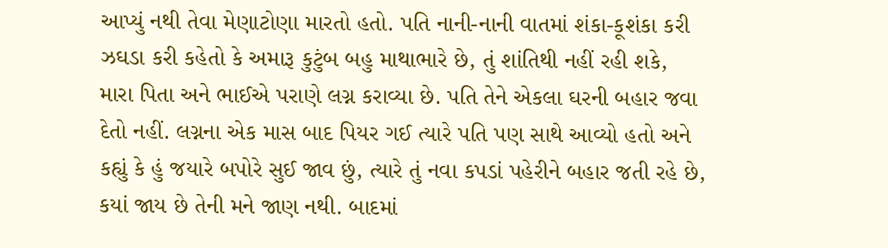આપ્યું નથી તેવા મેણાટોણા મારતો હતો. પતિ નાની-નાની વાતમાં શંકા-કૂશંકા કરી ઝઘડા કરી કહેતો કે અમારૂ કુટુંબ બહુ માથાભારે છે, તું શાંતિથી નહીં રહી શકે, મારા પિતા અને ભાઈએ પરાણે લગ્ન કરાવ્યા છે. પતિ તેને એકલા ઘરની બહાર જવા દેતો નહીં. લગ્નના એક માસ બાદ પિયર ગઈ ત્યારે પતિ પણ સાથે આવ્યો હતો અને કહ્યું કે હું જયારે બપોરે સુઈ જાવ છું, ત્યારે તું નવા કપડાં પહેરીને બહાર જતી રહે છે, કયાં જાય છે તેની મને જાણ નથી. બાદમાં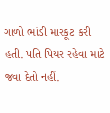ગાળો ભાંડી મારકૂટ કરી હતી. પતિ પિયર રહેવા માટે જવા દેતો નહીં.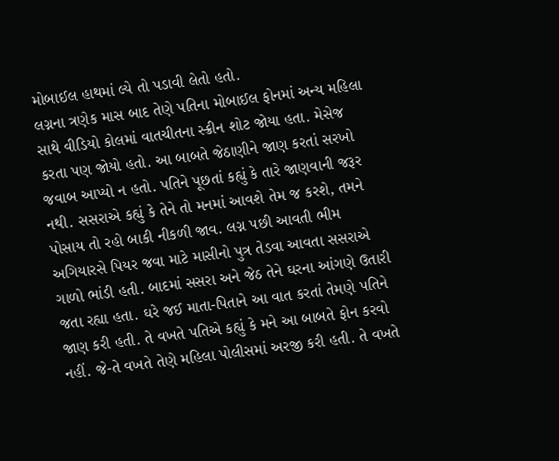મોબાઈલ હાથમાં લ્યે તો પડાવી લેતો હતો.
લગ્નના ત્રણેક માસ બાદ તેણે પતિના મોબાઈલ ફોનમાં અન્ય મહિલા સાથે વીડિયો કોલમાં વાતચીતના સ્ક્રીન શોટ જોયા હતા. મેસેજ કરતા પણ જોયો હતો. આ બાબતે જેઠાણીને જાણ કરતાં સરખો જવાબ આપ્યો ન હતો. પતિને પૂછતાં કહ્યું કે તારે જાણવાની જરૂર નથી. સસરાએ કહ્યું કે તેને તો મનમાં આવશે તેમ જ કરશે, તમને પોસાય તો રહો બાકી નીકળી જાવ. લગ્ન પછી આવતી ભીમ અગિયારસે પિયર જવા માટે માસીનો પુત્ર તેડવા આવતા સસરાએ ગાળો ભાંડી હતી. બાદમાં સસરા અને જેઠ તેને ઘરના આંગણે ઉતારી જતા રહ્યા હતા. ઘરે જઈ માતા-પિતાને આ વાત કરતાં તેમણે પતિને જાણ કરી હતી. તે વખતે પતિએ કહ્યું કે મને આ બાબતે ફોન કરવો નહીં. જે-તે વખતે તેણે મહિલા પોલીસમાં અરજી કરી હતી. તે વખતે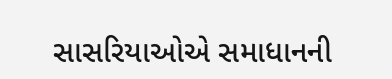સાસરિયાઓએ સમાધાનની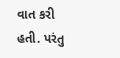વાત કરી હતી. પરંતુ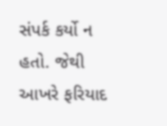સંપર્ક કર્યો ન હતો. જેથી આખરે ફરિયાદ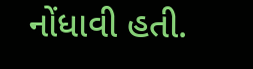નોંધાવી હતી.